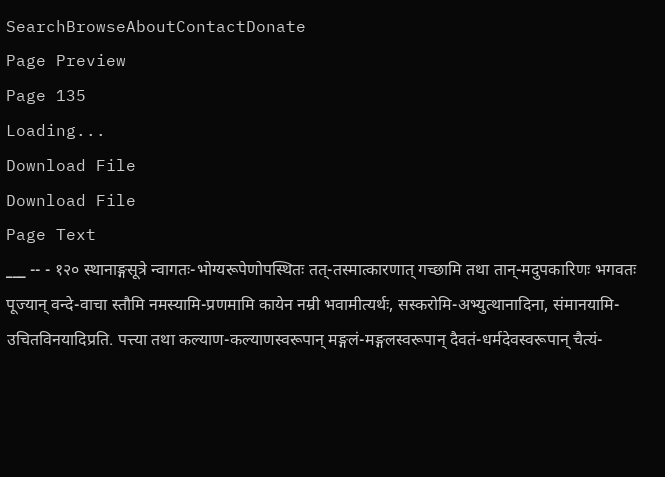SearchBrowseAboutContactDonate
Page Preview
Page 135
Loading...
Download File
Download File
Page Text
___ -- - १२० स्थानाङ्गसूत्रे न्वागतः-भोग्यरूपेणोपस्थितः तत्-तस्मात्कारणात् गच्छामि तथा तान्-मदुपकारिणः भगवतः पूज्यान् वन्दे-वाचा स्तौमि नमस्यामि-प्रणमामि कायेन नम्री भवामीत्यर्थः, सस्करोमि-अभ्युत्थानादिना, संमानयामि-उचितविनयादिप्रति. पत्त्या तथा कल्याण-कल्याणस्वरूपान् मङ्गलं-मङ्गलस्वरूपान् दैवतं-धर्मदेवस्वरूपान् चैत्यं-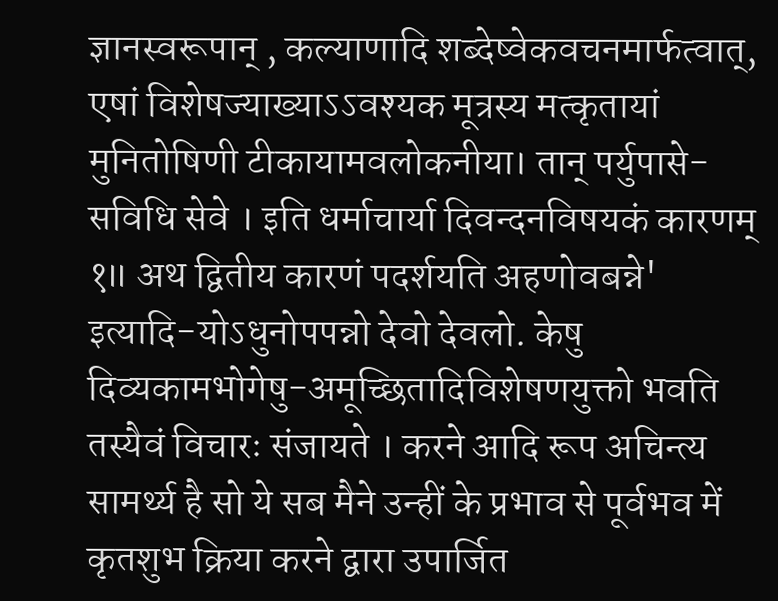ज्ञानस्वरूपान् , कल्याणादि शब्देष्वेकवचनमार्फत्वात्, एषां विशेषज्याख्याऽऽवश्यक मूत्रस्य मत्कृतायां मुनितोषिणी टीकायामवलोकनीया। तान् पर्युपासे-सविधि सेवे । इति धर्माचार्या दिवन्दनविषयकं कारणम् १॥ अथ द्वितीय कारणं पदर्शयति अहणोवबन्ने' इत्यादि-योऽधुनोपपन्नो देवो देवलो. केषु दिव्यकामभोगेषु-अमूच्छितादिविशेषणयुक्तो भवति तस्यैवं विचारः संजायते । करने आदि रूप अचिन्त्य सामर्थ्य है सो ये सब मैने उन्हीं के प्रभाव से पूर्वभव में कृतशुभ क्रिया करने द्वारा उपार्जित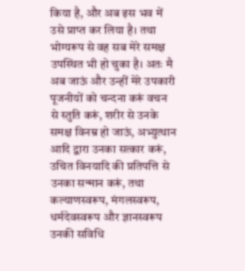किया है, और अब इस भव में उसे प्राप्त कर लिया है। तथा भोग्यरूप से वह सब मेरे समक्ष उपस्थित भी हो चुका है। अतः मै अब जाऊं और उन्हीं मेरे उपकारी पूजनीयों को चन्दना करूं वचन से स्तुति करूं, शरीर से उनके समक्ष विनम्र हो जाऊं, अभ्युत्थान आदि द्वारा उनका सत्कार करूं, उचित विनयादि की प्रतिपत्ति से उनका सन्मान करूं, तथा कल्याणस्वरूप, मंगलस्वरूप, धर्मदेवस्वरूप और ज्ञानस्वरूप उनकी सविधि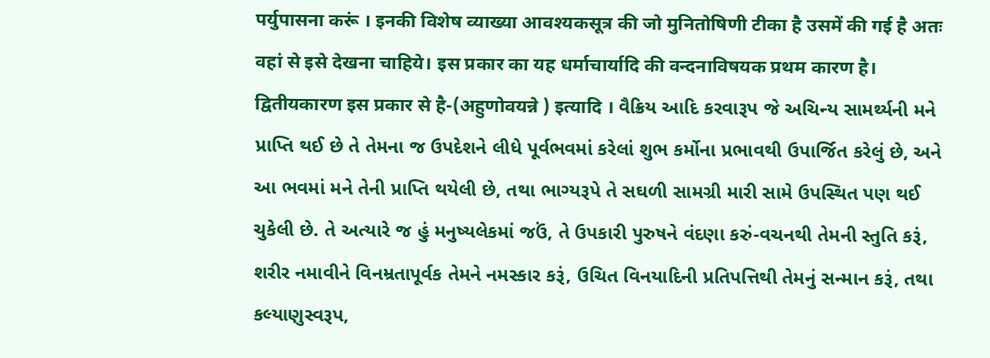पर्युपासना करूं । इनकी विशेष व्याख्या आवश्यकसूत्र की जो मुनितोषिणी टीका है उसमें की गई है अतः वहां से इसे देखना चाहिये। इस प्रकार का यह धर्माचार्यादि की वन्दनाविषयक प्रथम कारण है। द्वितीयकारण इस प्रकार से है-(अहुणोवयन्ने ) इत्यादि । વૈક્રિય આદિ કરવારૂપ જે અચિન્ય સામર્થ્યની મને પ્રાપ્તિ થઈ છે તે તેમના જ ઉપદેશને લીધે પૂર્વભવમાં કરેલાં શુભ કર્મોના પ્રભાવથી ઉપાર્જિત કરેલું છે, અને આ ભવમાં મને તેની પ્રાપ્તિ થયેલી છે, તથા ભાગ્યરૂપે તે સઘળી સામગ્રી મારી સામે ઉપસ્થિત પણ થઈ ચુકેલી છે. તે અત્યારે જ હું મનુષ્યલેકમાં જઉં, તે ઉપકારી પુરુષને વંદણા કરું-વચનથી તેમની સ્તુતિ કરૂં, શરીર નમાવીને વિનમ્રતાપૂર્વક તેમને નમસ્કાર કરૂં, ઉચિત વિનયાદિની પ્રતિપત્તિથી તેમનું સન્માન કરૂં, તથા કલ્યાણુસ્વરૂપ,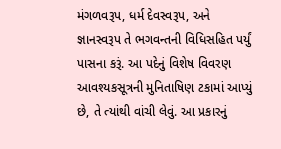મંગળવરૂપ, ધર્મ દેવસ્વરૂપ, અને જ્ઞાનસ્વરૂપ તે ભગવન્તની વિધિસહિત પર્યું પાસના કરૂં. આ પદેનું વિશેષ વિવરણ આવશ્યકસૂત્રની મુનિતાષિણ ટકામાં આપ્યું છે, તે ત્યાંથી વાંચી લેવું. આ પ્રકારનું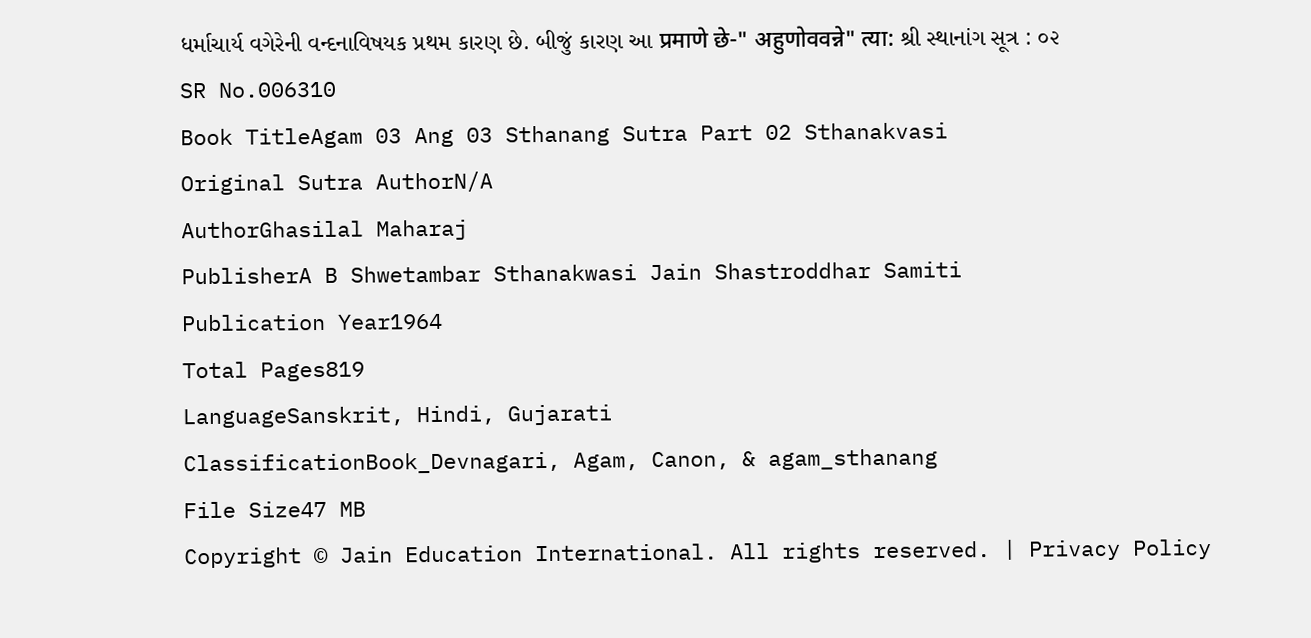ધર્માચાર્ય વગેરેની વન્દનાવિષયક પ્રથમ કારણ છે. બીજું કારણ આ प्रमाणे छे-" अहुणोववन्ने" त्या: શ્રી સ્થાનાંગ સૂત્ર : ૦૨
SR No.006310
Book TitleAgam 03 Ang 03 Sthanang Sutra Part 02 Sthanakvasi
Original Sutra AuthorN/A
AuthorGhasilal Maharaj
PublisherA B Shwetambar Sthanakwasi Jain Shastroddhar Samiti
Publication Year1964
Total Pages819
LanguageSanskrit, Hindi, Gujarati
ClassificationBook_Devnagari, Agam, Canon, & agam_sthanang
File Size47 MB
Copyright © Jain Education International. All rights reserved. | Privacy Policy